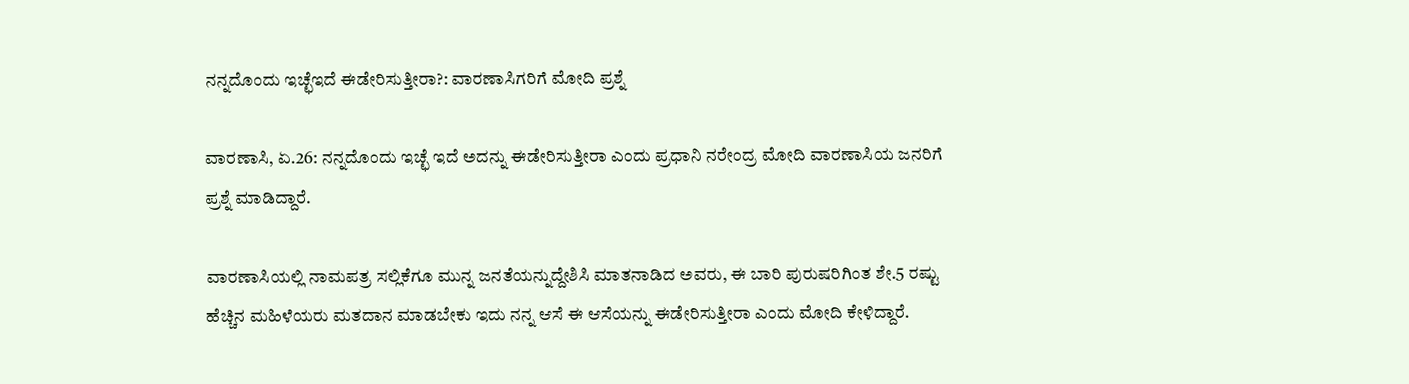ನನ್ನದೊಂದು ಇಚ್ಛೆಇದೆ ಈಡೇರಿಸುತ್ತೀರಾ?: ವಾರಣಾಸಿಗರಿಗೆ ಮೋದಿ ಪ್ರಶ್ನೆ

ವಾರಣಾಸಿ, ಏ.26: ನನ್ನದೊಂದು ಇಚ್ಛೆ ಇದೆ ಅದನ್ನು ಈಡೇರಿಸುತ್ತೀರಾ ಎಂದು ಪ್ರಧಾನಿ ನರೇಂದ್ರ ಮೋದಿ ವಾರಣಾಸಿಯ ಜನರಿಗೆ ಪ್ರಶ್ನೆ ಮಾಡಿದ್ದಾರೆ.

ವಾರಣಾಸಿಯಲ್ಲಿ ನಾಮಪತ್ರ ಸಲ್ಲಿಕೆಗೂ ಮುನ್ನ ಜನತೆಯನ್ನುದ್ದೇಶಿಸಿ ಮಾತನಾಡಿದ ಅವರು, ಈ ಬಾರಿ ಪುರುಷರಿಗಿಂತ ಶೇ.5 ರಷ್ಟು ಹೆಚ್ಚಿನ ಮಹಿಳೆಯರು ಮತದಾನ ಮಾಡಬೇಕು ಇದು ನನ್ನ ಆಸೆ ಈ ಆಸೆಯನ್ನು ಈಡೇರಿಸುತ್ತೀರಾ ಎಂದು ಮೋದಿ ಕೇಳಿದ್ದಾರೆ.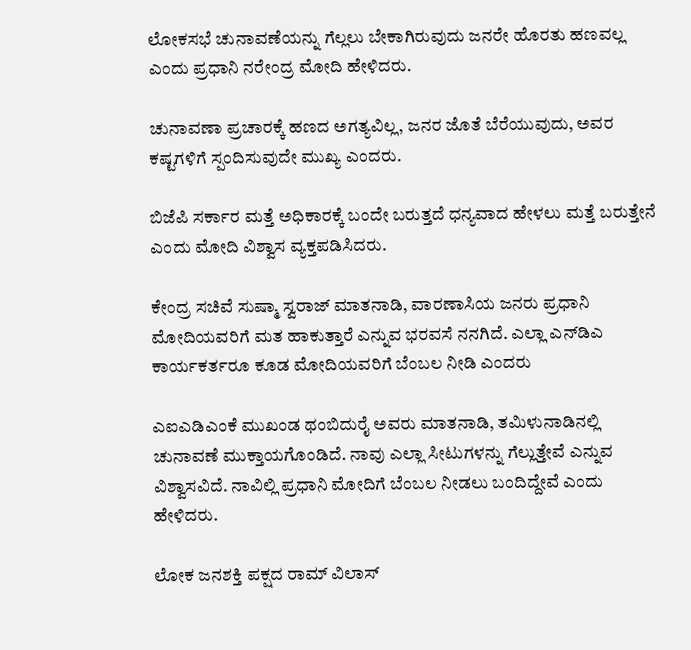ಲೋಕಸಭೆ ಚುನಾವಣೆಯನ್ನು ಗೆಲ್ಲಲು ಬೇಕಾಗಿರುವುದು ಜನರೇ ಹೊರತು ಹಣವಲ್ಲ ಎಂದು ಪ್ರಧಾನಿ ನರೇಂದ್ರ ಮೋದಿ ಹೇಳಿದರು.

ಚುನಾವಣಾ ಪ್ರಚಾರಕ್ಕೆ ಹಣದ ಅಗತ್ಯವಿಲ್ಲ, ಜನರ ಜೊತೆ ಬೆರೆಯುವುದು, ಅವರ ಕಷ್ಟಗಳಿಗೆ ಸ್ಪಂದಿಸುವುದೇ ಮುಖ್ಯ ಎಂದರು.

ಬಿಜೆಪಿ ಸರ್ಕಾರ ಮತ್ತೆ ಅಧಿಕಾರಕ್ಕೆ ಬಂದೇ ಬರುತ್ತದೆ ಧನ್ಯವಾದ ಹೇಳಲು ಮತ್ತೆ ಬರುತ್ತೇನೆ ಎಂದು ಮೋದಿ ವಿಶ್ವಾಸ ವ್ಯಕ್ತಪಡಿಸಿದರು.

ಕೇಂದ್ರ ಸಚಿವೆ ಸುಷ್ಮಾ ಸ್ವರಾಜ್ ಮಾತನಾಡಿ, ವಾರಣಾಸಿಯ ಜನರು ಪ್ರಧಾನಿ ಮೋದಿಯವರಿಗೆ ಮತ ಹಾಕುತ್ತಾರೆ ಎನ್ನುವ ಭರವಸೆ ನನಗಿದೆ. ಎಲ್ಲಾ ಎನ್‌ಡಿಎ ಕಾರ್ಯಕರ್ತರೂ ಕೂಡ ಮೋದಿಯವರಿಗೆ ಬೆಂಬಲ ನೀಡಿ ಎಂದರು

ಎಐಎಡಿಎಂಕೆ ಮುಖಂಡ ಥಂಬಿದುರೈ ಅವರು ಮಾತನಾಡಿ, ತಮಿಳುನಾಡಿನಲ್ಲಿ ಚುನಾವಣೆ ಮುಕ್ತಾಯಗೊಂಡಿದೆ. ನಾವು ಎಲ್ಲಾ ಸೀಟುಗಳನ್ನು ಗೆಲ್ಲುತ್ತೇವೆ ಎನ್ನುವ ವಿಶ್ವಾಸವಿದೆ. ನಾವಿಲ್ಲಿ ಪ್ರಧಾನಿ ಮೋದಿಗೆ ಬೆಂಬಲ ನೀಡಲು ಬಂದಿದ್ದೇವೆ ಎಂದು ಹೇಳಿದರು.

ಲೋಕ ಜನಶಕ್ತಿ ಪಕ್ಷದ ರಾಮ್ ವಿಲಾಸ್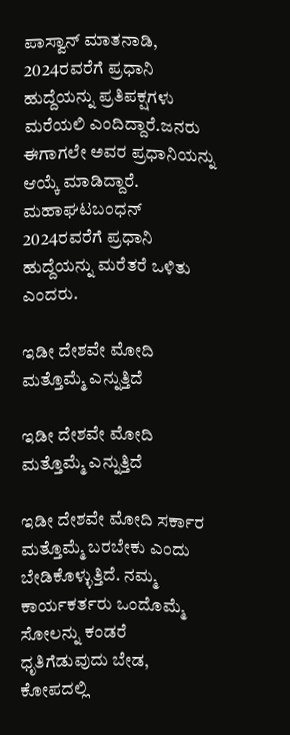ಪಾಸ್ವಾನ್ ಮಾತನಾಡಿ, 2024ರವರೆಗೆ ಪ್ರಧಾನಿ ಹುದ್ದೆಯನ್ನು ಪ್ರತಿಪಕ್ಷಗಳು ಮರೆಯಲಿ ಎಂದಿದ್ದಾರೆ.ಜನರು ಈಗಾಗಲೇ ಅವರ ಪ್ರಧಾನಿಯನ್ನು ಆಯ್ಕೆ ಮಾಡಿದ್ದಾರೆ. ಮಹಾಘಟಬಂಧನ್ 2024ರವರೆಗೆ ಪ್ರಧಾನಿ ಹುದ್ದೆಯನ್ನು ಮರೆತರೆ ಒಳಿತು ಎಂದರು.

ಇಡೀ ದೇಶವೇ ಮೋದಿ ಮತ್ತೊಮ್ಮೆ ಎನ್ನುತ್ತಿದೆ

ಇಡೀ ದೇಶವೇ ಮೋದಿ ಮತ್ತೊಮ್ಮೆ ಎನ್ನುತ್ತಿದೆ

ಇಡೀ ದೇಶವೇ ಮೋದಿ ಸರ್ಕಾರ ಮತ್ತೊಮ್ಮೆ ಬರಬೇಕು ಎಂದು ಬೇಡಿಕೊಳ್ಳುತ್ತಿದೆ. ನಮ್ಮ ಕಾರ್ಯಕರ್ತರು ಒಂದೊಮ್ಮೆ ಸೋಲನ್ನು ಕಂಡರೆ ಧೃತಿಗೆಡುವುದು ಬೇಡ, ಕೋಪದಲ್ಲಿ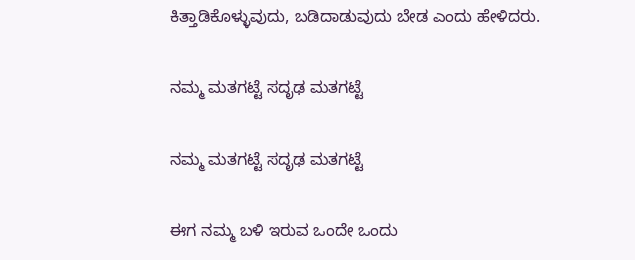ಕಿತ್ತಾಡಿಕೊಳ್ಳುವುದು, ಬಡಿದಾಡುವುದು ಬೇಡ ಎಂದು ಹೇಳಿದರು.

ನಮ್ಮ ಮತಗಟ್ಟೆ ಸದೃಢ ಮತಗಟ್ಟೆ

ನಮ್ಮ ಮತಗಟ್ಟೆ ಸದೃಢ ಮತಗಟ್ಟೆ

ಈಗ ನಮ್ಮ ಬಳಿ ಇರುವ ಒಂದೇ ಒಂದು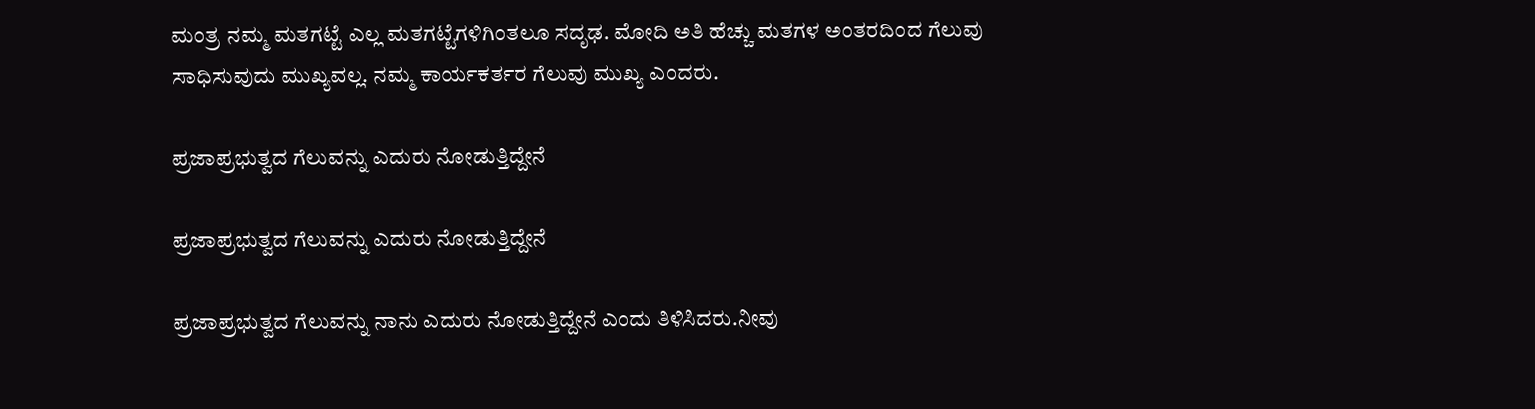ಮಂತ್ರ ನಮ್ಮ ಮತಗಟ್ಟೆ ಎಲ್ಲ ಮತಗಟ್ಟೆಗಳಿಗಿಂತಲೂ ಸದೃಢ. ಮೋದಿ ಅತಿ ಹೆಚ್ಚು ಮತಗಳ ಅಂತರದಿಂದ ಗೆಲುವು ಸಾಧಿಸುವುದು ಮುಖ್ಯವಲ್ಲ. ನಮ್ಮ ಕಾರ್ಯಕರ್ತರ ಗೆಲುವು ಮುಖ್ಯ ಎಂದರು.

ಪ್ರಜಾಪ್ರಭುತ್ವದ ಗೆಲುವನ್ನು ಎದುರು ನೋಡುತ್ತಿದ್ದೇನೆ

ಪ್ರಜಾಪ್ರಭುತ್ವದ ಗೆಲುವನ್ನು ಎದುರು ನೋಡುತ್ತಿದ್ದೇನೆ

ಪ್ರಜಾಪ್ರಭುತ್ವದ ಗೆಲುವನ್ನು ನಾನು ಎದುರು ನೋಡುತ್ತಿದ್ದೇನೆ ಎಂದು ತಿಳಿಸಿದರು.ನೀವು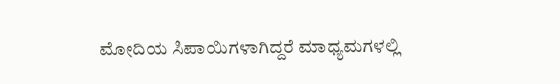ಮೋದಿಯ ಸಿಪಾಯಿಗಳಾಗಿದ್ದರೆ ಮಾಧ್ಯಮಗಳಲ್ಲಿ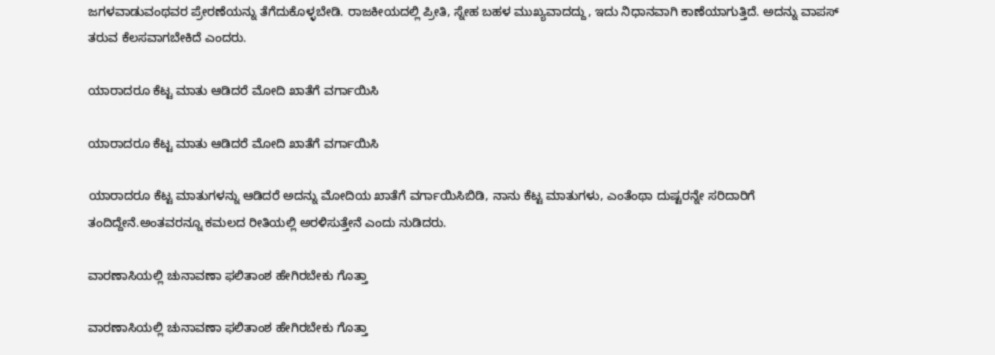ಜಗಳವಾಡುವಂಥವರ ಪ್ರೇರಣೆಯನ್ನು ತೆಗೆದುಕೊಳ್ಳಬೇಡಿ. ರಾಜಕೀಯದಲ್ಲಿ ಪ್ರೀತಿ, ಸ್ನೇಹ ಬಹಳ ಮುಖ್ಯವಾದದ್ದು, ಇದು ನಿಧಾನವಾಗಿ ಕಾಣೆಯಾಗುತ್ತಿದೆ. ಅದನ್ನು ವಾಪಸ್ ತರುವ ಕೆಲಸವಾಗಬೇಕಿದೆ ಎಂದರು.

ಯಾರಾದರೂ ಕೆಟ್ಟ ಮಾತು ಆಡಿದರೆ ಮೋದಿ ಖಾತೆಗೆ ವರ್ಗಾಯಿಸಿ

ಯಾರಾದರೂ ಕೆಟ್ಟ ಮಾತು ಆಡಿದರೆ ಮೋದಿ ಖಾತೆಗೆ ವರ್ಗಾಯಿಸಿ

ಯಾರಾದರೂ ಕೆಟ್ಟ ಮಾತುಗಳನ್ನು ಆಡಿದರೆ ಅದನ್ನು ಮೋದಿಯ ಖಾತೆಗೆ ವರ್ಗಾಯಿಸಿಬಿಡಿ, ನಾನು ಕೆಟ್ಟ ಮಾತುಗಳು, ಎಂತೆಂಥಾ ದುಷ್ಟರನ್ನೇ ಸರಿದಾರಿಗೆ ತಂದಿದ್ದೇನೆ.ಅಂತವರನ್ನೂ ಕಮಲದ ರೀತಿಯಲ್ಲಿ ಅರಳಿಸುತ್ತೇನೆ ಎಂದು ನುಡಿದರು.

ವಾರಣಾಸಿಯಲ್ಲಿ ಚುನಾವಣಾ ಫಲಿತಾಂಶ ಹೇಗಿರಬೇಕು ಗೊತ್ತಾ

ವಾರಣಾಸಿಯಲ್ಲಿ ಚುನಾವಣಾ ಫಲಿತಾಂಶ ಹೇಗಿರಬೇಕು ಗೊತ್ತಾ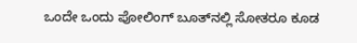ಒಂದೇ ಒಂದು ಪೋಲಿಂಗ್ ಬೂತ್‌ನಲ್ಲಿ ಸೋತರೂ ಕೂಡ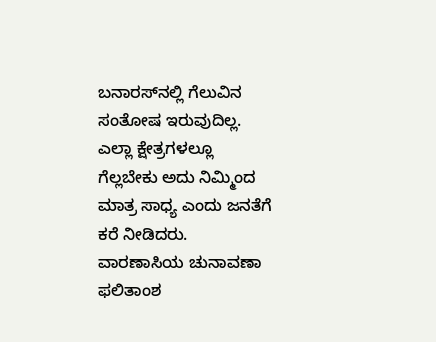ಬನಾರಸ್‌ನಲ್ಲಿ ಗೆಲುವಿನ ಸಂತೋಷ ಇರುವುದಿಲ್ಲ. ಎಲ್ಲಾ ಕ್ಷೇತ್ರಗಳಲ್ಲೂ ಗೆಲ್ಲಬೇಕು ಅದು ನಿಮ್ಮಿಂದ ಮಾತ್ರ ಸಾಧ್ಯ ಎಂದು ಜನತೆಗೆ ಕರೆ ನೀಡಿದರು. ವಾರಣಾಸಿಯ ಚುನಾವಣಾ ಫಲಿತಾಂಶ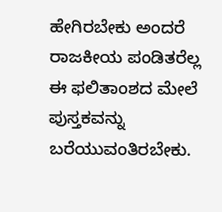ಹೇಗಿರಬೇಕು ಅಂದರೆ ರಾಜಕೀಯ ಪಂಡಿತರೆಲ್ಲ ಈ ಫಲಿತಾಂಶದ ಮೇಲೆ ಪುಸ್ತಕವನ್ನು ಬರೆಯುವಂತಿರಬೇಕು.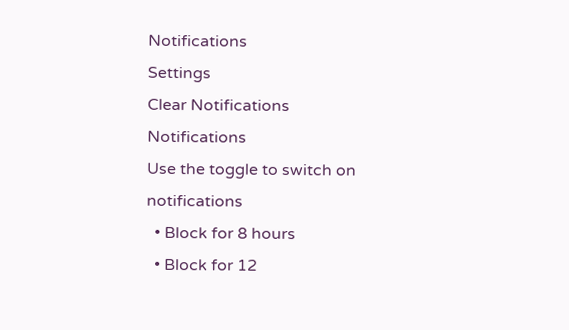Notifications
Settings
Clear Notifications
Notifications
Use the toggle to switch on notifications
  • Block for 8 hours
  • Block for 12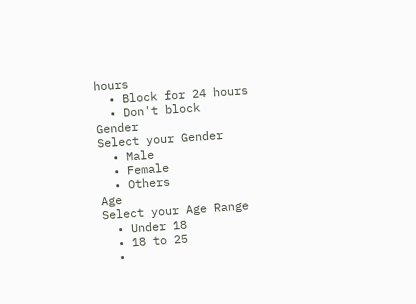hours
  • Block for 24 hours
  • Don't block
Gender
Select your Gender
  • Male
  • Female
  • Others
Age
Select your Age Range
  • Under 18
  • 18 to 25
  •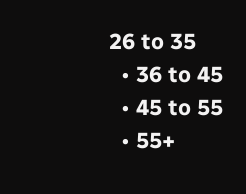26 to 35
  • 36 to 45
  • 45 to 55
  • 55+